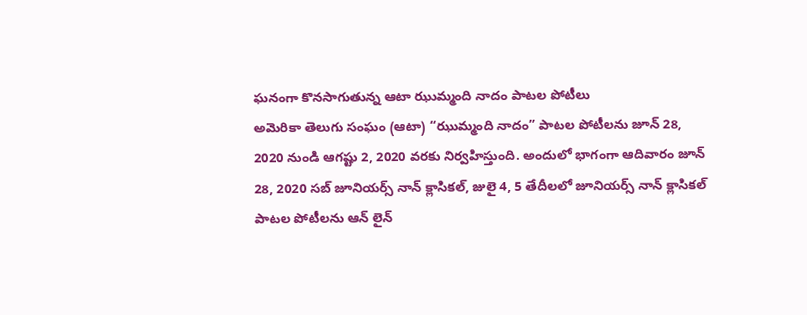ఘనంగా కొనసాగుతున్న ఆటా ఝుమ్మంది నాదం పాటల పోటీలు
అమెరికా తెలుగు సంఘం (ఆటా) “ఝుమ్మంది నాదం” పాటల పోటీలను జూన్ 28, 2020 నుండి ఆగష్టు 2, 2020 వరకు నిర్వహిస్తుంది. అందులో భాగంగా ఆదివారం జూన్ 28, 2020 సబ్ జూనియర్స్ నాన్ క్లాసికల్, జులై 4, 5 తేదీలలో జూనియర్స్ నాన్ క్లాసికల్ పాటల పోటీలను ఆన్ లైన్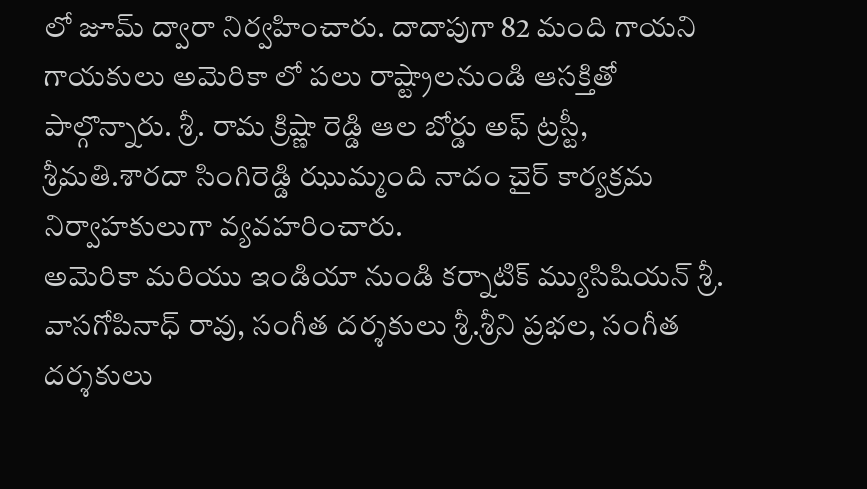లో జూమ్ ద్వారా నిర్వహించారు. దాదాపుగా 82 మంది గాయని గాయకులు అమెరికా లో పలు రాష్ట్రాలనుండి ఆసక్తితో పాల్గొన్నారు. శ్రీ. రామ క్రిష్ణా రెడ్డి ఆల బోర్డు అఫ్ ట్రస్టీ, శ్రీమతి.శారదా సింగిరెడ్డి ఝుమ్మంది నాదం చైర్ కార్యక్రమ నిర్వాహకులుగా వ్యవహరించారు.
అమెరికా మరియు ఇండియా నుండి కర్నాటిక్ మ్యుసిషియన్ శ్రీ. వాసగోపినాధ్ రావు, సంగీత దర్శకులు శ్రీ.శ్రీని ప్రభల, సంగీత దర్శకులు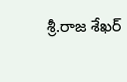శ్రీ.రాజ శేఖర్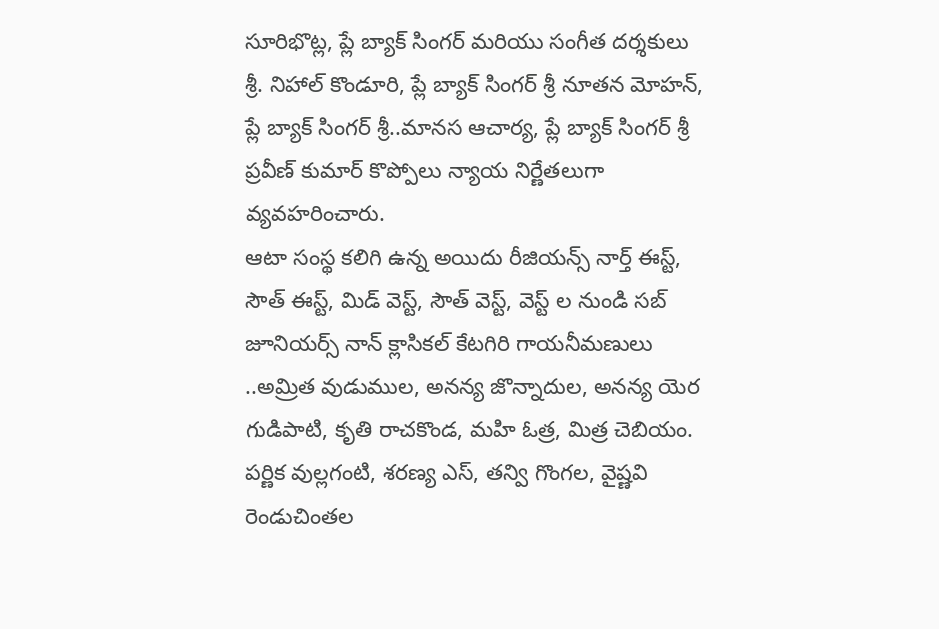సూరిభొట్ల, ప్లే బ్యాక్ సింగర్ మరియు సంగీత దర్శకులు శ్రీ. నిహాల్ కొండూరి, ప్లే బ్యాక్ సింగర్ శ్రీ నూతన మోహన్, ప్లే బ్యాక్ సింగర్ శ్రీ..మానస ఆచార్య, ప్లే బ్యాక్ సింగర్ శ్రీ ప్రవీణ్ కుమార్ కొప్పోలు న్యాయ నిర్ణేతలుగా వ్యవహరించారు.
ఆటా సంస్థ కలిగి ఉన్న అయిదు రీజియన్స్ నార్త్ ఈస్ట్, సౌత్ ఈస్ట్, మిడ్ వెస్ట్, సౌత్ వెస్ట్, వెస్ట్ ల నుండి సబ్ జూనియర్స్ నాన్ క్లాసికల్ కేటగిరి గాయనీమణులు ..అమ్రిత వుడుముల, అనన్య జొన్నాదుల, అనన్య యెర గుడిపాటి, కృతి రాచకొండ, మహి ఓత్ర, మిత్ర చెబియం. పర్ణిక వుల్లగంటి, శరణ్య ఎస్, తన్వి గొంగల, వైష్ణవి రెండుచింతల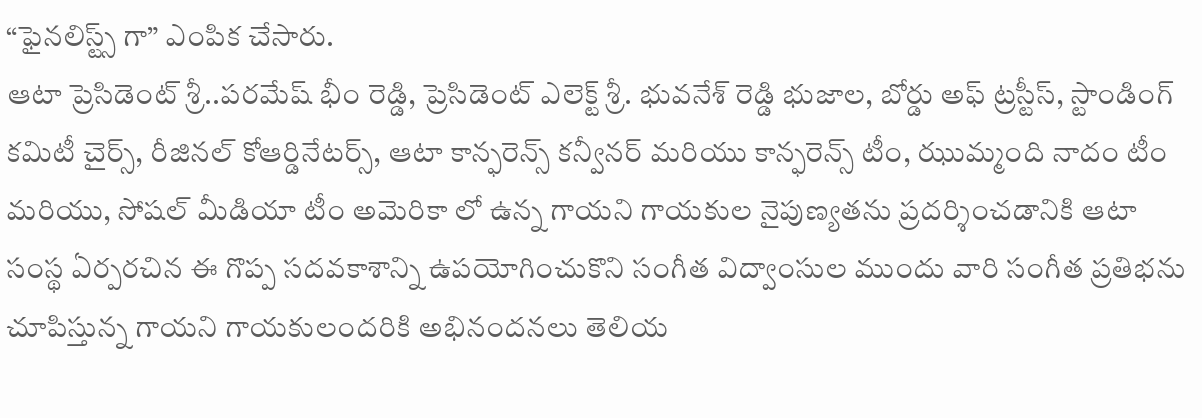“ఫైనలిస్ట్స్ గా” ఎంపిక చేసారు.
ఆటా ప్రెసిడెంట్ శ్రీ..పరమేష్ భీం రెడ్డి, ప్రెసిడెంట్ ఎలెక్ట్ శ్రీ. భువనేశ్ రెడ్డి భుజాల, బోర్డు అఫ్ ట్రస్టీస్, స్టాండింగ్ కమిటీ చైర్స్, రీజినల్ కోఆర్డినేటర్స్, ఆటా కాన్ఫరెన్స్ కన్వీనర్ మరియు కాన్ఫరెన్స్ టీం, ఝుమ్మంది నాదం టీం మరియు, సోషల్ మీడియా టీం అమెరికా లో ఉన్న గాయని గాయకుల నైపుణ్యతను ప్రదర్శించడానికి ఆటా సంస్థ ఏర్పరచిన ఈ గొప్ప సదవకాశాన్ని ఉపయోగించుకొని సంగీత విద్వాంసుల ముందు వారి సంగీత ప్రతిభను చూపిస్తున్న గాయని గాయకులందరికి అభినందనలు తెలియ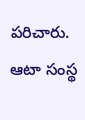పరిచారు.
ఆటా సంస్థ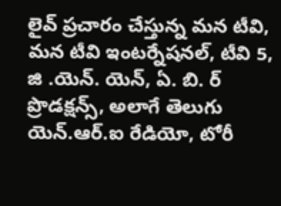లైవ్ ప్రచారం చేస్తున్న మన టీవి, మన టీవి ఇంటర్నేషనల్, టీవి 5, జి .యెన్. యెన్, ఏ. బి. ర్ ప్రొడక్షన్స్, అలాగే తెలుగు యెన్.ఆర్.ఐ రేడియో, టోరీ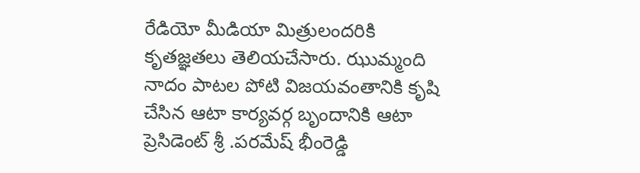రేడియో మీడియా మిత్రులందరికి కృతజ్ఞతలు తెలియచేసారు. ఝుమ్మంది నాదం పాటల పోటి విజయవంతానికి కృషి చేసిన ఆటా కార్యవర్గ బృందానికి ఆటా ప్రెసిడెంట్ శ్రీ .పరమేష్ భీంరెడ్డి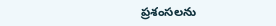ప్రశంసలను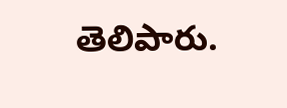తెలిపారు.